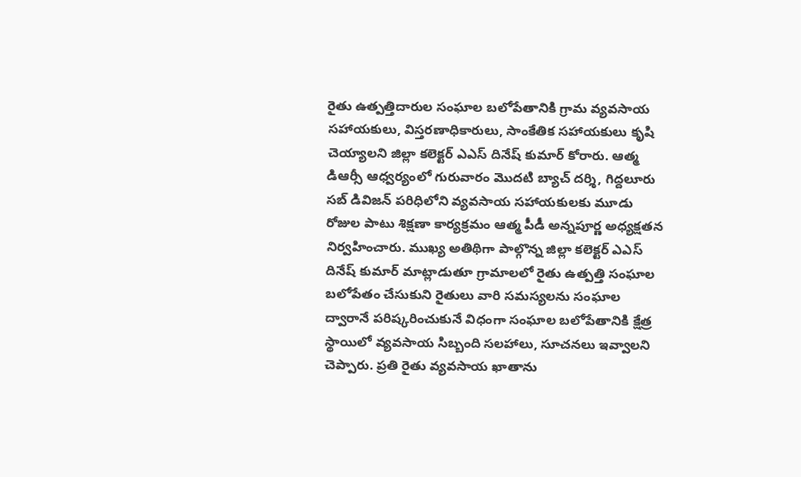రైతు ఉత్పత్తిదారుల సంఘాల బలోపేతానికి గ్రామ వ్యవసాయ సహాయకులు, విస్తరణాధికారులు, సాంకేతిక సహాయకులు కృషి చెయ్యాలని జిల్లా కలెక్టర్ ఎఎస్ దినేష్ కుమార్ కోరారు. ఆత్మ డిఆర్సీ ఆధ్వర్యంలో గురువారం మొదటి బ్యాచ్ దర్శి, గిద్దలూరు సబ్ డివిజన్ పరిధిలోని వ్యవసాయ సహాయకులకు మూడు రోజుల పాటు శిక్షణా కార్యక్రమం ఆత్మ పీడీ అన్నపూర్ణ అధ్యక్షతన నిర్వహించారు. ముఖ్య అతిథిగా పాల్గొన్న జిల్లా కలెక్టర్ ఎఎస్ దినేష్ కుమార్ మాట్లాడుతూ గ్రామాలలో రైతు ఉత్పత్తి సంఘాల బలోపేతం చేసుకుని రైతులు వారి సమస్యలను సంఘాల ద్వారానే పరిష్కరించుకునే విధంగా సంఘాల బలోపేతానికి క్షేత్ర స్థాయిలో వ్యవసాయ సిబ్బంది సలహాలు, సూచనలు ఇవ్వాలని చెప్పారు. ప్రతి రైతు వ్యవసాయ ఖాతాను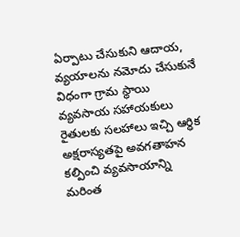ఏర్పాటు చేసుకుని ఆదాయ, వ్యయాలను నమోదు చేసుకునే విధంగా గ్రామ స్థాయి వ్యవసాయ సహాయకులు రైతులకు సలహాలు ఇచ్చి ఆర్ధిక అక్షరాస్యతపై అవగతాహన కల్పించి వ్యవసాయాన్ని మరింత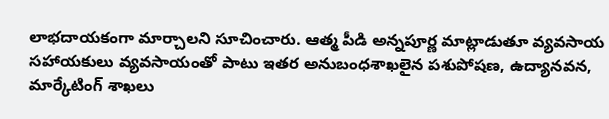లాభదాయకంగా మార్చాలని సూచించారు. ఆత్మ పీడి అన్నపూర్ణ మాట్లాడుతూ వ్యవసాయ సహాయకులు వ్యవసాయంతో పాటు ఇతర అనుబంధశాఖలైన పశుపోషణ, ఉద్యానవన, మార్కేటింగ్ శాఖలు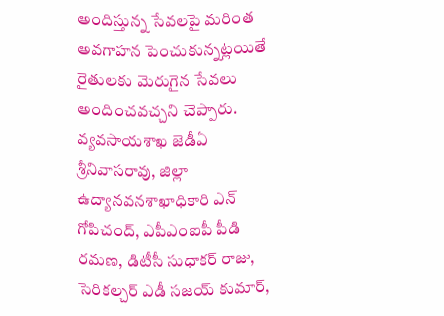అందిస్తున్న సేవలపై మరింత అవగాహన పెంచుకున్నట్లయితే రైతులకు మెరుగైన సేవలు అందించవచ్చని చెప్పారు. వ్యవసాయశాఖ జెడీఏ శ్రీనివాసరావు, జిల్లా ఉద్యానవనశాఖాధికారి ఎన్ గోపిచంద్, ఎపీఎంఐపీ పీడి రమణ, డిటీసీ సుధాకర్ రాజు, సెరికల్చర్ ఎడీ సజయ్ కుమార్,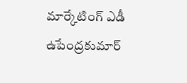మార్కేటింగ్ ఎడీ ఉపేంద్రకుమార్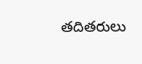తదితరులు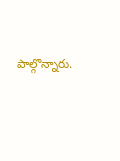పాల్గొన్నారు.